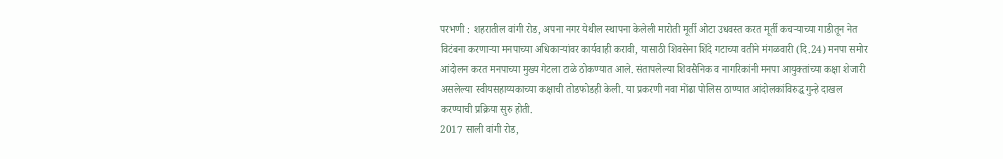परभणी : शहरातील वांगी रोड, अपना नगर येथील स्थापना केलेली मारोती मूर्ती ओटा उधवस्त करत मूर्ती कचऱ्याच्या गाडीतून नेत विटंबना करणाऱ्या मनपाच्या अधिकाऱ्यांवर कार्यवाही करावी, यासाठी शिवसेना शिंदे गटाच्या वतीने मंगळवारी (दि.24) मनपा समोर आंदोलन करत मनपाच्या मुख्य गेटला टाळे ठोकण्यात आले. संतापलेल्या शिवसैनिक व नागरिकांनी मनपा आयुक्तांच्या कक्षा शेजारी असलेल्या स्वीयसहाय्यकाच्या कक्षाची तोडफोडही केली. या प्रकरणी नवा मोंढा पोलिस ठाण्यात आंदोलकांविरुद्ध गुन्हे दाखल करण्याची प्रक्रिया सुरु होती.
2017 साली वांगी रोड,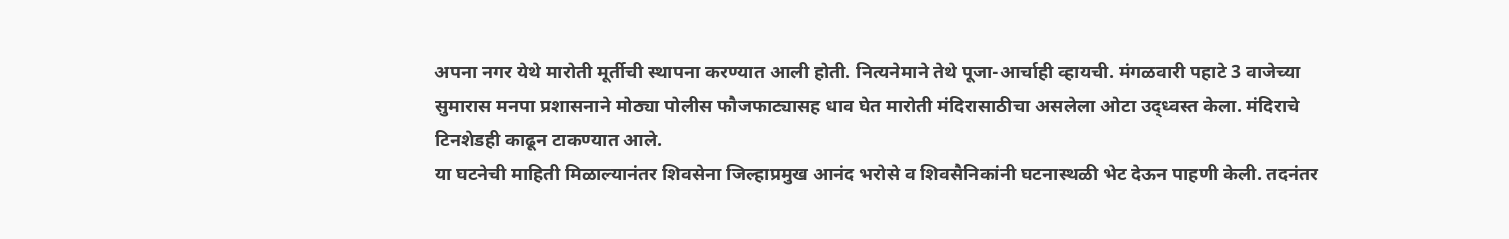अपना नगर येथे मारोती मूर्तीची स्थापना करण्यात आली होती. नित्यनेमाने तेथे पूजा-आर्चाही व्हायची. मंगळवारी पहाटे 3 वाजेच्या सुमारास मनपा प्रशासनाने मोठ्या पोलीस फौजफाट्यासह धाव घेत मारोती मंदिरासाठीचा असलेला ओटा उद्ध्वस्त केला. मंदिराचे टिनशेडही काढून टाकण्यात आले.
या घटनेची माहिती मिळाल्यानंतर शिवसेना जिल्हाप्रमुख आनंद भरोसे व शिवसैनिकांनी घटनास्थळी भेट देऊन पाहणी केली. तदनंतर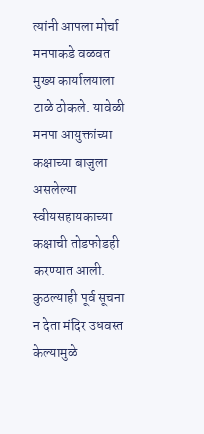त्यांनी आपला मोर्चा मनपाकडे वळवत मुख्य कार्यालयाला टाळे ठोकले. यावेळी मनपा आयुक्तांच्या कक्षाच्या बाजुला असलेल्या स्वीयसहायकाच्या कक्षाची तोडफोडही करण्यात आली.
कुठल्याही पूर्व सूचना न देता मंदिर उधवस्त केल्यामुळे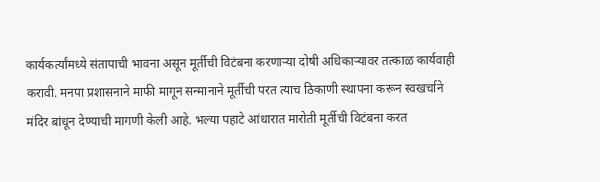कार्यकर्त्यांमध्ये संतापाची भावना असून मूर्तीची विटंबना करणाऱ्या दोषी अधिकाऱ्यावर तत्काळ कार्यवाही करावी. मनपा प्रशासनाने माफी मागून सन्मानाने मूर्तीची परत त्याच ठिकाणी स्थापना करून स्वखर्चाने मंदिर बांधून देण्याची मागणी केली आहे. भल्या पहाटे आंधारात मारोती मूर्तीची विटंबना करत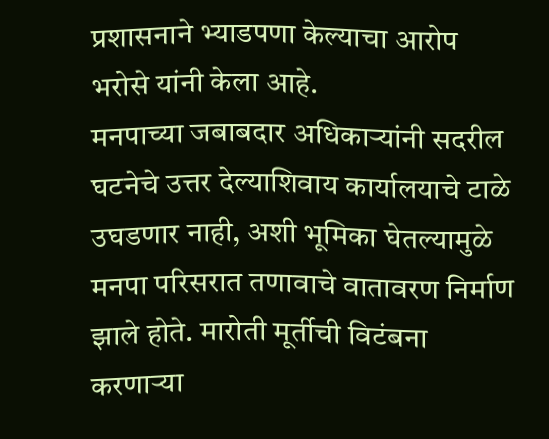प्रशासनाने भ्याडपणा केल्याचा आरोप भरोसे यांनी केला आहे.
मनपाच्या जबाबदार अधिकाऱ्यांनी सदरील घटनेचे उत्तर देल्याशिवाय कार्यालयाचे टाळे उघडणार नाही, अशी भूमिका घेतल्यामुळे मनपा परिसरात तणावाचे वातावरण निर्माण झाले होते. मारोती मूर्तीची विटंबना करणाऱ्या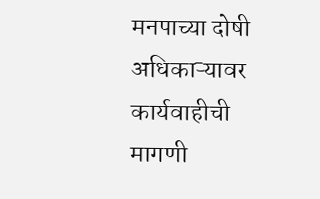मनपाच्या दोषी अधिकाऱ्यावर कार्यवाहीची मागणी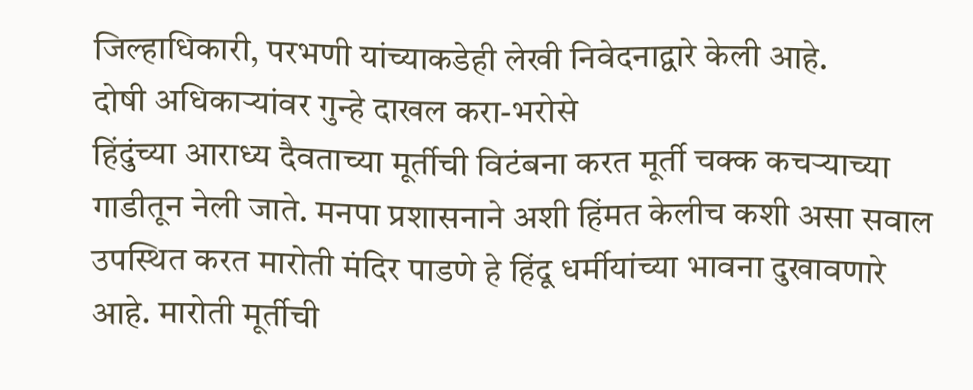जिल्हाधिकारी, परभणी यांच्याकडेही लेखी निवेदनाद्वारे केली आहे.
दोषी अधिकाऱ्यांवर गुन्हे दाखल करा-भरोसे
हिंदुंच्या आराध्य दैवताच्या मूर्तीची विटंबना करत मूर्ती चक्क कचऱ्याच्या गाडीतून नेली जाते. मनपा प्रशासनाने अशी हिंमत केलीच कशी असा सवाल उपस्थित करत मारोती मंदिर पाडणे हे हिंदू धर्मीयांच्या भावना दुखावणारे आहे. मारोती मूर्तीची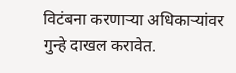विटंबना करणाऱ्या अधिकाऱ्यांवर गुन्हे दाखल करावेत.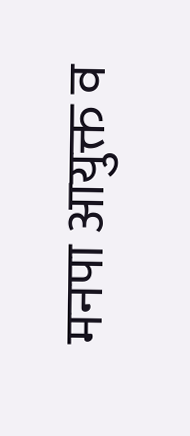मनपा आयुक्त व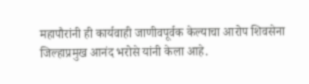महापौरांनी ही कार्यवाही जाणीवपूर्वक केल्याचा आरोप शिवसेना जिल्हाप्रमुख आनंद भरोसे यांनी केला आहे.